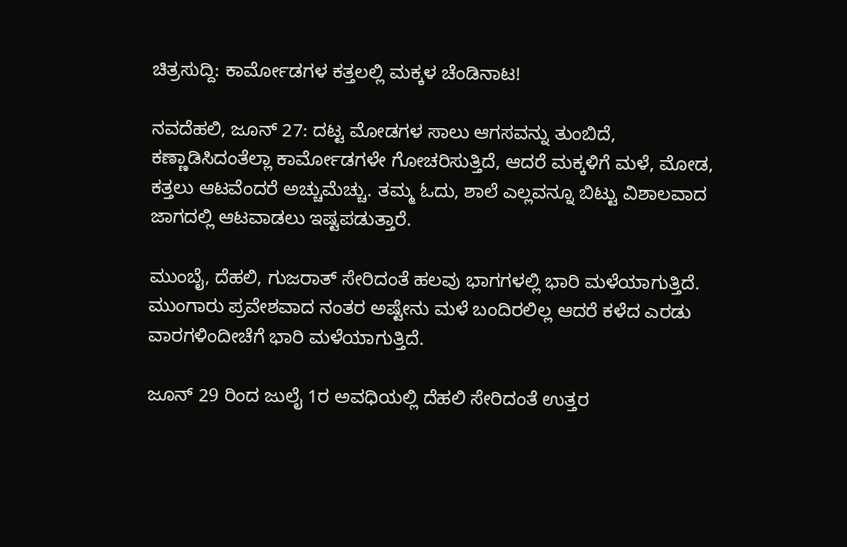ಚಿತ್ರಸುದ್ದಿ: ಕಾರ್ಮೋಡಗಳ ಕತ್ತಲಲ್ಲಿ ಮಕ್ಕಳ ಚೆಂಡಿನಾಟ!

ನವದೆಹಲಿ, ಜೂನ್‌ 27: ದಟ್ಟ ಮೋಡಗಳ ಸಾಲು ಆಗಸವನ್ನು ತುಂಬಿದೆ, ಕಣ್ಣಾಡಿಸಿದಂತೆಲ್ಲಾ ಕಾರ್ಮೋಡಗಳೇ ಗೋಚರಿಸುತ್ತಿದೆ, ಆದರೆ ಮಕ್ಕಳಿಗೆ ಮಳೆ, ಮೋಡ, ಕತ್ತಲು ಆಟವೆಂದರೆ ಅಚ್ಚುಮೆಚ್ಚು. ತಮ್ಮ ಓದು, ಶಾಲೆ ಎಲ್ಲವನ್ನೂ ಬಿಟ್ಟು ವಿಶಾಲವಾದ ಜಾಗದಲ್ಲಿ ಆಟವಾಡಲು ಇಷ್ಟಪಡುತ್ತಾರೆ.

ಮುಂಬೈ, ದೆಹಲಿ, ಗುಜರಾತ್‌ ಸೇರಿದಂತೆ ಹಲವು ಭಾಗಗಳಲ್ಲಿ ಭಾರಿ ಮಳೆಯಾಗುತ್ತಿದೆ. ಮುಂಗಾರು ಪ್ರವೇಶವಾದ ನಂತರ ಅಷ್ಟೇನು ಮಳೆ ಬಂದಿರಲಿಲ್ಲ ಆದರೆ ಕಳೆದ ಎರಡು ವಾರಗಳಿಂದೀಚೆಗೆ ಭಾರಿ ಮಳೆಯಾಗುತ್ತಿದೆ.

ಜೂನ್ 29 ರಿಂದ ಜುಲೈ 1ರ ಅವಧಿಯಲ್ಲಿ ದೆಹಲಿ ಸೇರಿದಂತೆ ಉತ್ತರ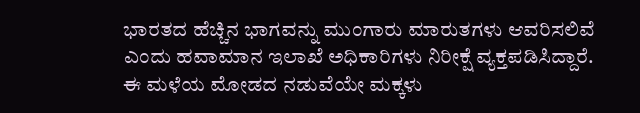ಭಾರತದ ಹೆಚ್ಚಿನ ಭಾಗವನ್ನು ಮುಂಗಾರು ಮಾರುತಗಳು ಆವರಿಸಲಿವೆ ಎಂದು ಹವಾಮಾನ ಇಲಾಖೆ ಅಧಿಕಾರಿಗಳು ನಿರೀಕ್ಷೆ ವ್ಯಕ್ತಪಡಿಸಿದ್ದಾರೆ. ಈ ಮಳೆಯ ಮೋಡದ ನಡುವೆಯೇ ಮಕ್ಕಳು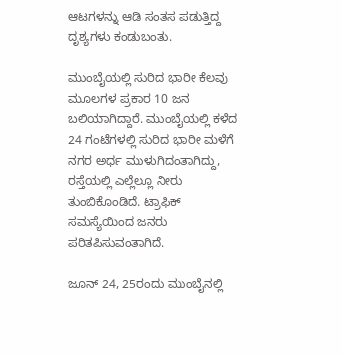ಆಟಗಳನ್ನು ಆಡಿ ಸಂತಸ ಪಡುತ್ತಿದ್ದ ದೃಶ್ಯಗಳು ಕಂಡುಬಂತು.

ಮುಂಬೈಯಲ್ಲಿ ಸುರಿದ ಭಾರೀ ಕೆಲವು ಮೂಲಗಳ ಪ್ರಕಾರ 10 ಜನ ಬಲಿಯಾಗಿದ್ದಾರೆ. ಮುಂಬೈಯಲ್ಲಿ ಕಳೆದ 24 ಗಂಟೆಗಳಲ್ಲಿ ಸುರಿದ ಭಾರೀ ಮಳೆಗೆ ನಗರ ಅರ್ಧ ಮುಳುಗಿದಂತಾಗಿದ್ದು, ರಸ್ತೆಯಲ್ಲಿ ಎಲ್ಲೆಲ್ಲೂ ನೀರು ತುಂಬಿಕೊಂಡಿದೆ. ಟ್ರಾಫಿಕ್ ಸಮಸ್ಯೆಯಿಂದ ಜನರು ಪರಿತಪಿಸುವಂತಾಗಿದೆ.

ಜೂನ್ 24, 25ರಂದು ಮುಂಬೈನಲ್ಲಿ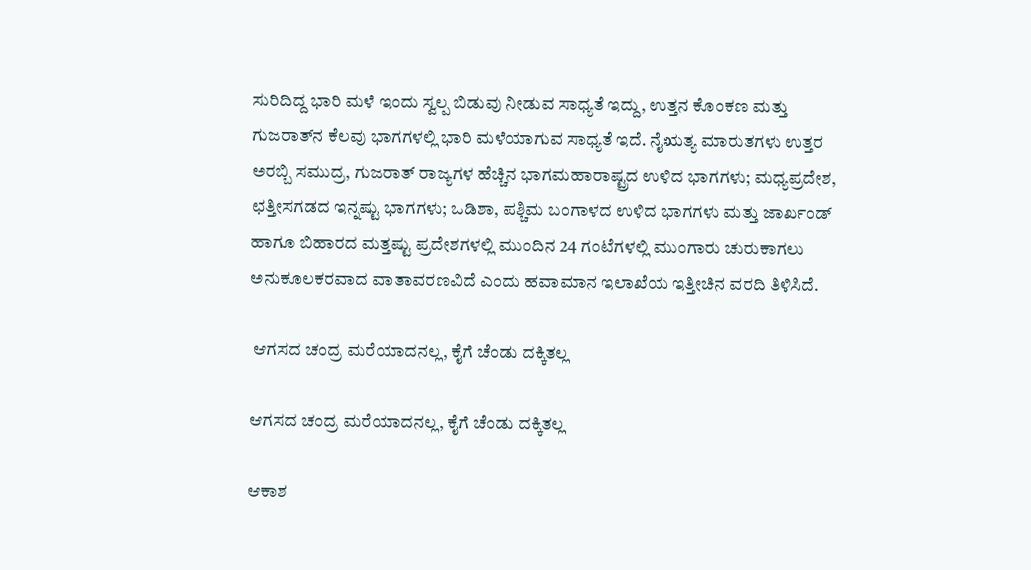ಸುರಿದಿದ್ದ ಭಾರಿ ಮಳೆ ಇಂದು ಸ್ವಲ್ಪ ಬಿಡುವು ನೀಡುವ ಸಾಧ್ಯತೆ ಇದ್ದು, ಉತ್ತನ ಕೊಂಕಣ ಮತ್ತು ಗುಜರಾತ್‌ನ ಕೆಲವು ಭಾಗಗಳಲ್ಲಿ ಭಾರಿ ಮಳೆಯಾಗುವ ಸಾಧ್ಯತೆ ಇದೆ. ನೈಋತ್ಯ ಮಾರುತಗಳು ಉತ್ತರ ಅರಬ್ಬಿ ಸಮುದ್ರ, ಗುಜರಾತ್ ರಾಜ್ಯಗಳ ಹೆಚ್ಚಿನ ಭಾಗಮಹಾರಾಷ್ಟ್ರದ ಉಳಿದ ಭಾಗಗಳು; ಮಧ್ಯಪ್ರದೇಶ, ಛತ್ತೀಸಗಡದ ಇನ್ನಷ್ಟು ಭಾಗಗಳು; ಒಡಿಶಾ, ಪಶ್ಚಿಮ ಬಂಗಾಳದ ಉಳಿದ ಭಾಗಗಳು ಮತ್ತು ಜಾರ್ಖಂಡ್ ಹಾಗೂ ಬಿಹಾರದ ಮತ್ತಷ್ಟು ಪ್ರದೇಶಗಳಲ್ಲಿ ಮುಂದಿನ 24 ಗಂಟೆಗಳಲ್ಲಿ ಮುಂಗಾರು ಚುರುಕಾಗಲು ಅನುಕೂಲಕರವಾದ ವಾತಾವರಣವಿದೆ ಎಂದು ಹವಾಮಾನ ಇಲಾಖೆಯ ಇತ್ತೀಚಿನ ವರದಿ ತಿಳಿಸಿದೆ.

 ಆಗಸದ ಚಂದ್ರ ಮರೆಯಾದನಲ್ಲ, ಕೈಗೆ ಚೆಂಡು ದಕ್ಕಿತಲ್ಲ

ಆಗಸದ ಚಂದ್ರ ಮರೆಯಾದನಲ್ಲ, ಕೈಗೆ ಚೆಂಡು ದಕ್ಕಿತಲ್ಲ

ಆಕಾಶ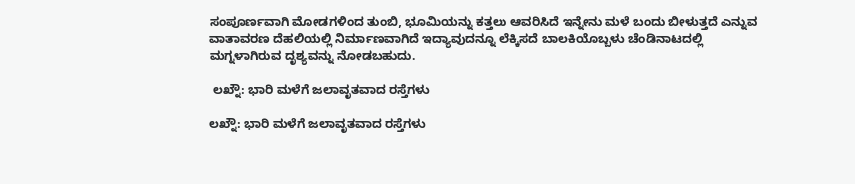ಸಂಪೂರ್ಣವಾಗಿ ಮೋಡಗಳಿಂದ ತುಂಬಿ, ಭೂಮಿಯನ್ನು ಕತ್ತಲು ಆವರಿಸಿದೆ ಇನ್ನೇನು ಮಳೆ ಬಂದು ಬೀಳುತ್ತದೆ ಎನ್ನುವ ವಾತಾವರಣ ದೆಹಲಿಯಲ್ಲಿ ನಿರ್ಮಾಣವಾಗಿದೆ ಇದ್ಯಾವುದನ್ನೂ ಲೆಕ್ಕಿಸದೆ ಬಾಲಕಿಯೊಬ್ಬಳು ಚೆಂಡಿನಾಟದಲ್ಲಿ ಮಗ್ನಳಾಗಿರುವ ದೃಶ್ಯವನ್ನು ನೋಡಬಹುದು.

 ಲಖ್ನೌ: ಭಾರಿ ಮಳೆಗೆ ಜಲಾವೃತವಾದ ರಸ್ತೆಗಳು

ಲಖ್ನೌ: ಭಾರಿ ಮಳೆಗೆ ಜಲಾವೃತವಾದ ರಸ್ತೆಗಳು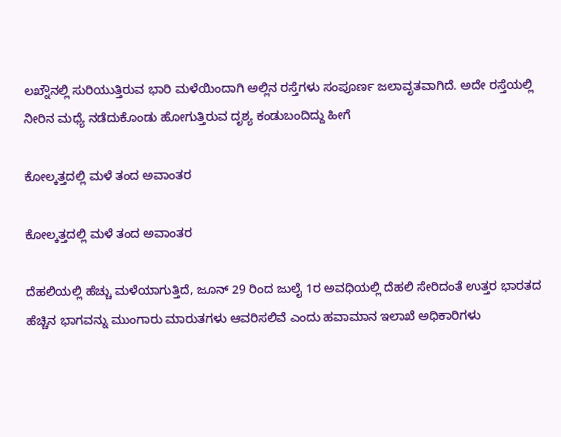ಲಖ್ನೌನಲ್ಲಿ ಸುರಿಯುತ್ತಿರುವ ಭಾರಿ ಮಳೆಯಿಂದಾಗಿ ಅಲ್ಲಿನ ರಸ್ತೆಗಳು ಸಂಪೂರ್ಣ ಜಲಾವೃತವಾಗಿದೆ. ಅದೇ ರಸ್ತೆಯಲ್ಲಿ ನೀರಿನ ಮಧ್ಯೆ ನಡೆದುಕೊಂಡು ಹೋಗುತ್ತಿರುವ ದೃಶ್ಯ ಕಂಡುಬಂದಿದ್ದು ಹೀಗೆ

ಕೋಲ್ಕತ್ತದಲ್ಲಿ ಮಳೆ ತಂದ ಅವಾಂತರ

ಕೋಲ್ಕತ್ತದಲ್ಲಿ ಮಳೆ ತಂದ ಅವಾಂತರ

ದೆಹಲಿಯಲ್ಲಿ ಹೆಚ್ಚು ಮಳೆಯಾಗುತ್ತಿದೆ, ಜೂನ್ 29 ರಿಂದ ಜುಲೈ 1ರ ಅವಧಿಯಲ್ಲಿ ದೆಹಲಿ ಸೇರಿದಂತೆ ಉತ್ತರ ಭಾರತದ ಹೆಚ್ಚಿನ ಭಾಗವನ್ನು ಮುಂಗಾರು ಮಾರುತಗಳು ಆವರಿಸಲಿವೆ ಎಂದು ಹವಾಮಾನ ಇಲಾಖೆ ಅಧಿಕಾರಿಗಳು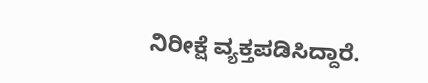ನಿರೀಕ್ಷೆ ವ್ಯಕ್ತಪಡಿಸಿದ್ದಾರೆ.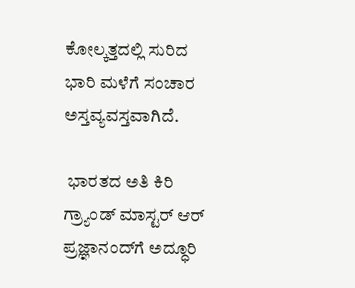ಕೋಲ್ಕತ್ತದಲ್ಲಿ ಸುರಿದ ಭಾರಿ ಮಳೆಗೆ ಸಂಚಾರ ಅಸ್ತವ್ಯವಸ್ತವಾಗಿದೆ.

 ಭಾರತದ ಅತಿ ಕಿರಿ ಗ್ರ್ಯಾಂಡ್‌ ಮಾಸ್ಟರ್‌ ಆರ್‌ ಪ್ರಜ್ಞಾನಂದ್‌ಗೆ ಅದ್ಧೂರಿ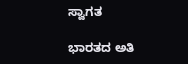ಸ್ವಾಗತ

ಭಾರತದ ಅತಿ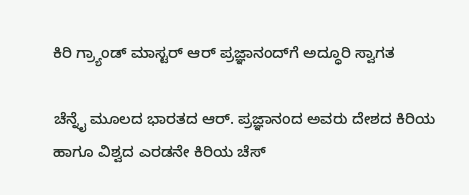ಕಿರಿ ಗ್ರ್ಯಾಂಡ್‌ ಮಾಸ್ಟರ್‌ ಆರ್‌ ಪ್ರಜ್ಞಾನಂದ್‌ಗೆ ಅದ್ಧೂರಿ ಸ್ವಾಗತ

ಚೆನ್ನೈ ಮೂಲದ ಭಾರತದ ಆರ್. ಪ್ರಜ್ಞಾನಂದ ಅವರು ದೇಶದ ಕಿರಿಯ ಹಾಗೂ ವಿಶ್ವದ ಎರಡನೇ ಕಿರಿಯ ಚೆಸ್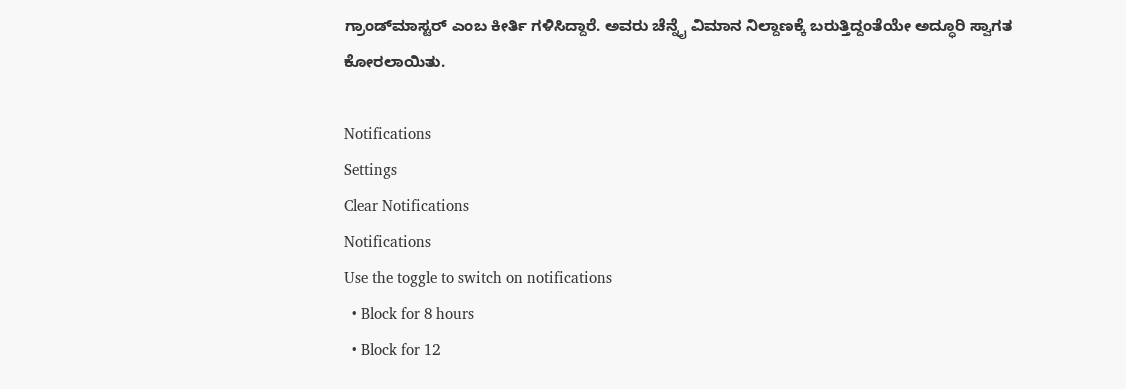ಗ್ರಾಂಡ್‌ಮಾಸ್ಟರ್ ಎಂಬ ಕೀರ್ತಿ ಗಳಿಸಿದ್ದಾರೆ. ಅವರು ಚೆನ್ನೈ ವಿಮಾನ ನಿಲ್ದಾಣಕ್ಕೆ ಬರುತ್ತಿದ್ದಂತೆಯೇ ಅದ್ಧೂರಿ ಸ್ವಾಗತ ಕೋರಲಾಯಿತು.

Notifications
Settings
Clear Notifications
Notifications
Use the toggle to switch on notifications
  • Block for 8 hours
  • Block for 12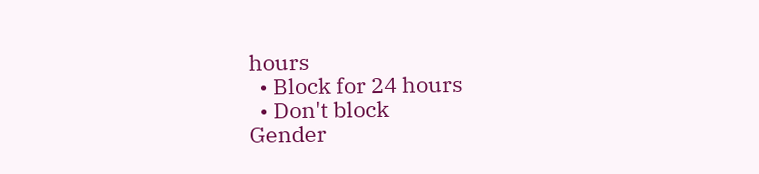hours
  • Block for 24 hours
  • Don't block
Gender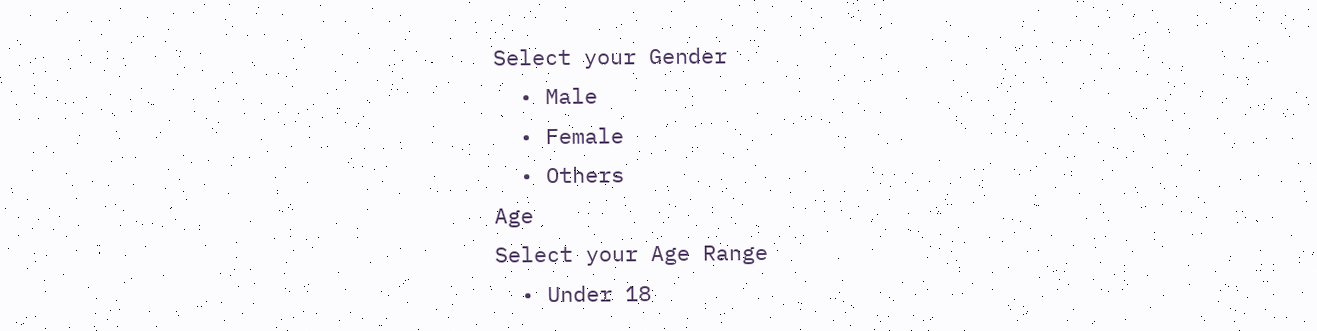Select your Gender
  • Male
  • Female
  • Others
Age
Select your Age Range
  • Under 18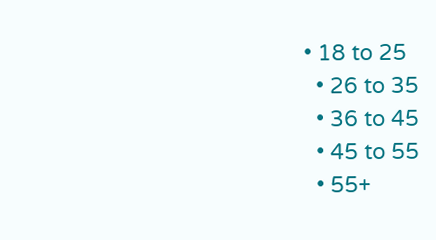• 18 to 25
  • 26 to 35
  • 36 to 45
  • 45 to 55
  • 55+